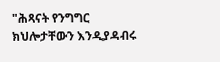"ሕጻናት የንግግር ክህሎታቸውን እንዲያዳብሩ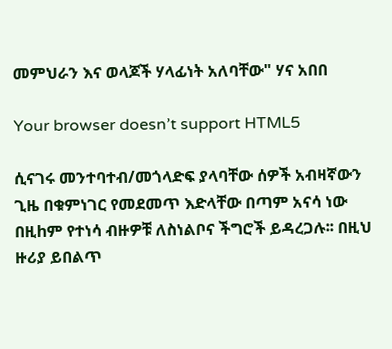መምህራን እና ወላጆች ሃላፊነት አለባቸው" ሃና አበበ

Your browser doesn’t support HTML5

ሲናገሩ መንተባተብ/መጎላድፍ ያላባቸው ሰዎች አብዛኛውን ጊዜ በቁምነገር የመደመጥ እድላቸው በጣም አናሳ ነው በዚhም የተነሳ ብዙዎቹ ለስነልቦና ችግሮች ይዳረጋሉ፡፡ በዚህ ዙሪያ ይበልጥ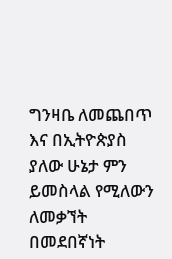ግንዛቤ ለመጨበጥ እና በኢትዮጵያስ ያለው ሁኔታ ምን ይመስላል የሚለውን ለመቃኘት በመደበኛነት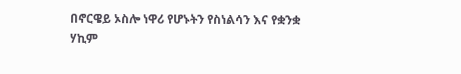በኖርዌይ ኦስሎ ነዋሪ የሆኑትን የስነልሳን እና የቋንቋ ሃኪም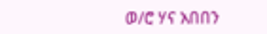ወ/ሮ ሃና አበበን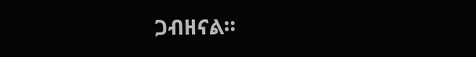ጋብዘናል፡፡